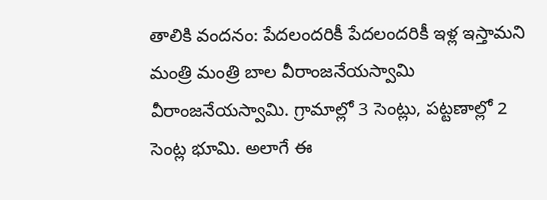తాలికి వందనం: పేదలందరికీ పేదలందరికీ ఇళ్ల ఇస్తామని మంత్రి మంత్రి బాల వీరాంజనేయస్వామి వీరాంజనేయస్వామి. గ్రామాల్లో 3 సెంట్లు, పట్టణాల్లో 2 సెంట్ల భూమి. అలాగే ఈ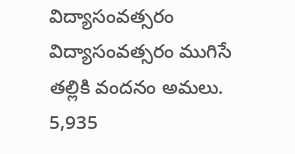విద్యాసంవత్సరం విద్యాసంవత్సరం ముగిసే తల్లికి వందనం అమలు.
5,935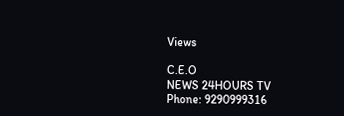Views

C.E.O
NEWS 24HOURS TV
Phone: 9290999316